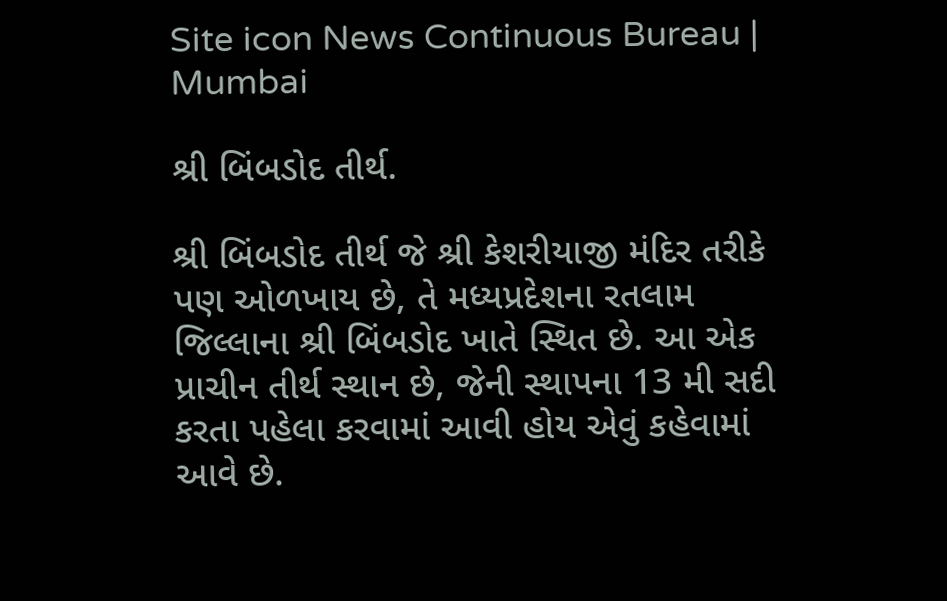Site icon News Continuous Bureau | Mumbai

શ્રી બિંબડોદ તીર્થ.

શ્રી બિંબડોદ તીર્થ જે શ્રી કેશરીયાજી મંદિર તરીકે પણ ઓળખાય છે, તે મધ્યપ્રદેશના રતલામ જિલ્લાના શ્રી બિંબડોદ ખાતે સ્થિત છે. આ એક પ્રાચીન તીર્થ સ્થાન છે, જેની સ્થાપના 13 મી સદી કરતા પહેલા કરવામાં આવી હોય એવું કહેવામાં આવે છે.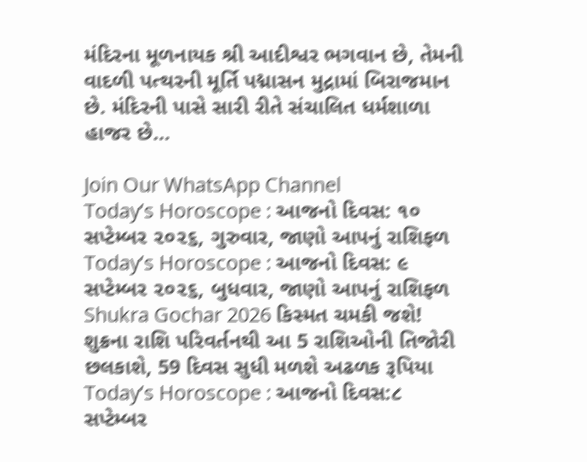મંદિરના મૂળનાયક શ્રી આદીશ્વર ભગવાન છે, તેમની વાદળી પત્થરની મૂર્તિ પદ્માસન મુદ્રામાં બિરાજમાન છે. મંદિરની પાસે સારી રીતે સંચાલિત ધર્મશાળા હાજર છે…

Join Our WhatsApp Channel
Today’s Horoscope : આજનો દિવસ: ૧૦ સપ્ટેમ્બર ૨૦૨૬, ગુરુવાર, જાણો આપનું રાશિફળ
Today’s Horoscope : આજનો દિવસ: ૯ સપ્ટેમ્બર ૨૦૨૬, બુધવાર, જાણો આપનું રાશિફળ
Shukra Gochar 2026 કિસ્મત ચમકી જશે! શુક્રના રાશિ પરિવર્તનથી આ 5 રાશિઓની તિજોરી છલકાશે, 59 દિવસ સુધી મળશે અઢળક રૂપિયા
Today’s Horoscope : આજનો દિવસ:૮ સપ્ટેમ્બર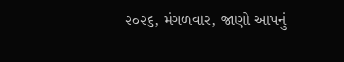૨૦૨૬, મંગળવાર, જાણો આપનું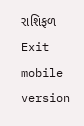રાશિફળ
Exit mobile version